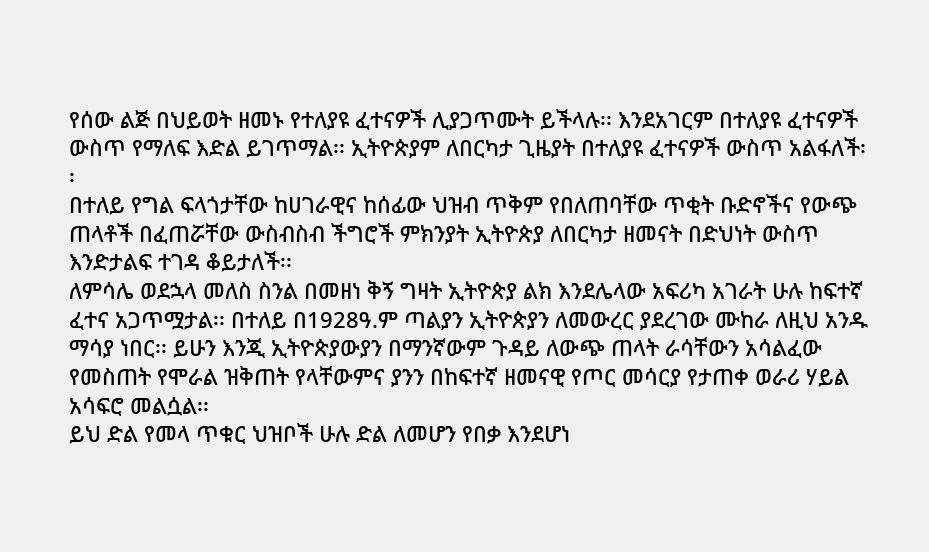የሰው ልጅ በህይወት ዘመኑ የተለያዩ ፈተናዎች ሊያጋጥሙት ይችላሉ፡፡ እንደአገርም በተለያዩ ፈተናዎች ውስጥ የማለፍ እድል ይገጥማል፡፡ ኢትዮጵያም ለበርካታ ጊዜያት በተለያዩ ፈተናዎች ውስጥ አልፋለች፡፡
በተለይ የግል ፍላጎታቸው ከሀገራዊና ከሰፊው ህዝብ ጥቅም የበለጠባቸው ጥቂት ቡድኖችና የውጭ ጠላቶች በፈጠሯቸው ውስብስብ ችግሮች ምክንያት ኢትዮጵያ ለበርካታ ዘመናት በድህነት ውስጥ እንድታልፍ ተገዳ ቆይታለች፡፡
ለምሳሌ ወደኋላ መለስ ስንል በመዘነ ቅኝ ግዛት ኢትዮጵያ ልክ እንደሌላው አፍሪካ አገራት ሁሉ ከፍተኛ ፈተና አጋጥሟታል፡፡ በተለይ በ1928ዓ.ም ጣልያን ኢትዮጵያን ለመውረር ያደረገው ሙከራ ለዚህ አንዱ ማሳያ ነበር፡፡ ይሁን እንጂ ኢትዮጵያውያን በማንኛውም ጉዳይ ለውጭ ጠላት ራሳቸውን አሳልፈው የመስጠት የሞራል ዝቅጠት የላቸውምና ያንን በከፍተኛ ዘመናዊ የጦር መሳርያ የታጠቀ ወራሪ ሃይል አሳፍሮ መልሷል፡፡
ይህ ድል የመላ ጥቁር ህዝቦች ሁሉ ድል ለመሆን የበቃ እንደሆነ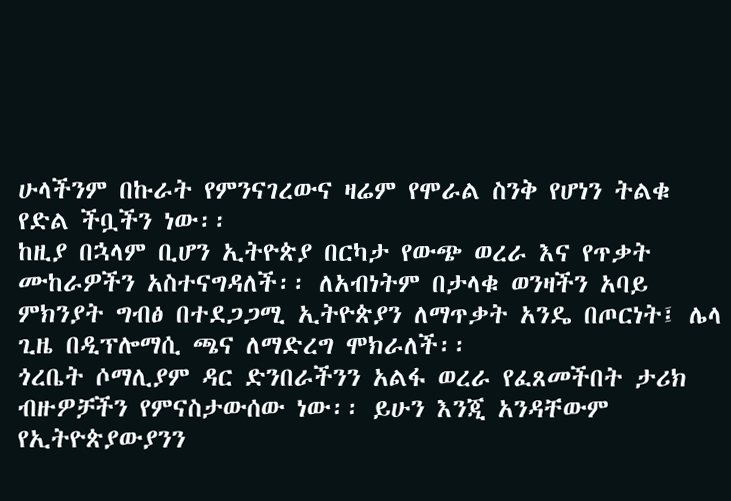ሁላችንም በኩራት የምንናገረውና ዛሬም የሞራል ስንቅ የሆነን ትልቁ የድል ችቧችን ነው፡፡
ከዚያ በኋላም ቢሆን ኢትዮጵያ በርካታ የውጭ ወረራ እና የጥቃት ሙከራዎችን አስተናግዳለች፡፡ ለአብነትም በታላቁ ወንዛችን አባይ ምክንያት ግብፅ በተደጋጋሚ ኢትዮጵያን ለማጥቃት አንዴ በጦርነት፤ ሌላ ጊዜ በዲፕሎማሲ ጫና ለማድረግ ሞክራለች፡፡
ጎረቤት ሶማሊያም ዳር ድንበራችንን አልፋ ወረራ የፈጸመችበት ታሪክ ብዙዎቻችን የምናስታውሰው ነው፡፡ ይሁን እንጂ አንዳቸውም የኢትዮጵያውያንን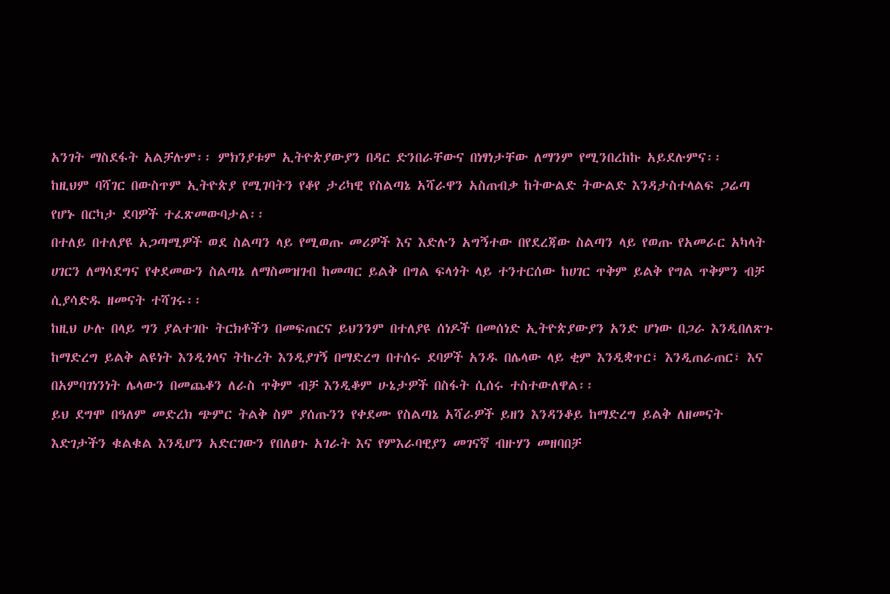አንገት ማስደፋት አልቻሉም፡፡ ምክንያቱም ኢትዮጵያውያን በዳር ድንበራቸውና በነፃነታቸው ለማንም የሚንበረከኩ አይደሉምና፡፡
ከዚህም ባሻገር በውስጥም ኢትዮጵያ የሚገባትን የቆየ ታሪካዊ የስልጣኔ አሻራዋን አስጠብቃ ከትውልድ ትውልድ እንዳታስተላልፍ ጋሬጣ የሆኑ በርካታ ደባዎች ተፈጽመውባታል፡፡
በተለይ በተለያዩ አጋጣሚዎች ወደ ስልጣን ላይ የሚወጡ መሪዎች እና እድሉን አግኝተው በየደረጃው ስልጣን ላይ የወጡ የአመራር አካላት ሀገርን ለማሳደግና የቀደመውን ስልጣኔ ለማስመዝገብ ከመጣር ይልቅ በግል ፍላጎት ላይ ተንተርሰው ከሀገር ጥቅም ይልቅ የግል ጥቅምን ብቻ ሲያሳድዱ ዘመናት ተሻገሩ፡፡
ከዚህ ሁሉ በላይ ግን ያልተገቡ ትርክቶችን በመፍጠርና ይህንንም በተለያዩ ሰነዶች በመሰነድ ኢትዮጵያውያን አንድ ሆነው በጋራ እንዲበለጽጉ ከማድረግ ይልቅ ልዩነት እንዲጎላና ትኩረት እንዲያገኝ በማድረግ በተሰሩ ደባዎች አንዱ በሌላው ላይ ቂም እንዲቋጥር፣ እንዲጠራጠር፣ እና በአምባገነንነት ሌላውን በመጨቆን ለራስ ጥቅም ብቻ እንዲቆም ሁኔታዎች በስፋት ሲሰሩ ተስተውለዋል፡፡
ይህ ደግሞ በዓለም መድረክ ጭምር ትልቅ ስም ያሰጡንን የቀደሙ የስልጣኔ አሻራዎች ይዘን እንዳንቆይ ከማድረግ ይልቅ ለዘመናት እድገታችን ቁልቁል እንዲሆን አድርገውን የበለፀጉ አገራት እና የምእራባዊያን መገናኛ ብዙሃን መዘባበቻ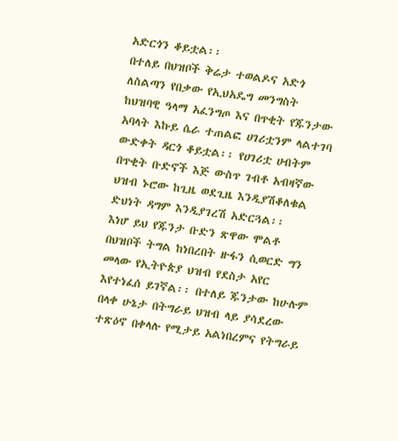አድርጎን ቆይቷል፡፡
በተለይ በህዝቦች ቅሬታ ተወልዶና አድጎ ለስልጣን የበቃው የኢህአዴግ መንግስት ከህዝባዊ ዓላማ አፈንግጦ እና በጥቂት የጁንታው አባላት እኩይ ሴራ ተጠልፎ ሀገሪቷንም ላልተገባ ውድቀት ዳርጎ ቆይቷል፡፡ የሀገሪቷ ሀብትም በጥቂት ቡድኖች እጅ ውስጥ ገብቶ አብዛኛው ህዝብ ኑሮው ከጊዜ ወደጊዜ እንዲያሽቆለቁል ድህነት ዳግም እንዲያገረሽ አድርጓል፡፡
እነሆ ይህ የጁንታ ቡድን ጽዋው ሞልቶ በህዝቦች ትግል ከነበረበት ዙፋን ሲወርድ ግን መላው የኢትዮጵያ ህዝብ የደስታ አየር እየተነፈሰ ይገኛል፡፡ በተለይ ጁንታው ከሁሉም በላቀ ሁኔታ በትግራይ ህዝብ ላይ ያሳደረው ተጽዕኖ በቀላሉ የሚታይ አልነበረምና የትግራይ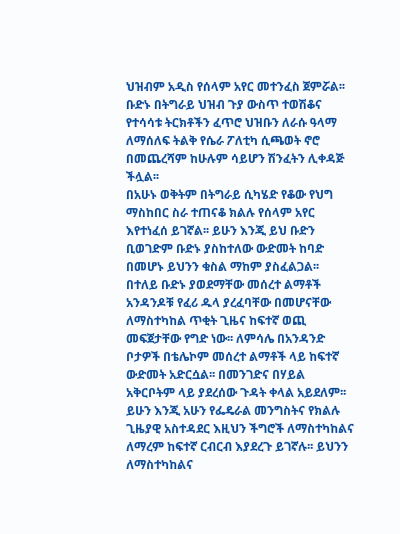ህዝብም አዲስ የሰላም አየር መተንፈስ ጀምሯል፡፡
ቡድኑ በትግራይ ህዝብ ጉያ ውስጥ ተወሽቆና የተሳሳቱ ትርክቶችን ፈጥሮ ህዝቡን ለራሱ ዓላማ ለማሰለፍ ትልቅ የሴራ ፖለቲካ ሲጫወት ኖሮ በመጨረሻም ከሁሉም ሳይሆን ሽንፈትን ሊቀዳጅ ችሏል፡፡
በአሁኑ ወቅትም በትግራይ ሲካሄድ የቆው የህግ ማስከበር ስራ ተጠናቆ ክልሉ የሰላም አየር እየተነፈሰ ይገኛል፡፡ ይሁን እንጂ ይህ ቡድን ቢወገድም ቡድኑ ያስከተለው ውድመት ከባድ በመሆኑ ይህንን ቁስል ማከም ያስፈልጋል፡፡
በተለይ ቡድኑ ያወደማቸው መሰረተ ልማቶች አንዳንዶቹ የፈሪ ዱላ ያረፈባቸው በመሆናቸው ለማስተካከል ጥቂት ጊዜና ከፍተኛ ወጪ መፍጀታቸው የግድ ነው፡፡ ለምሳሌ በአንዳንድ ቦታዎች በቴሌኮም መሰረተ ልማቶች ላይ ከፍተኛ ውድመት አድርሷል፡፡ በመንገድና በሃይል አቅርቦትም ላይ ያደረሰው ጉዳት ቀላል አይደለም፡፡
ይሁን እንጂ አሁን የፌዴራል መንግስትና የክልሉ ጊዜያዊ አስተዳደር እዚህን ችግሮች ለማስተካከልና ለማረም ከፍተኛ ርብርብ እያደረጉ ይገኛሉ፡፡ ይህንን ለማስተካከልና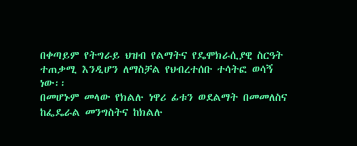በቀጣይም የትግራይ ህዝብ የልማትና የዴሞክራሲያዊ ስርዓት ተጠቃሚ እንዲሆን ለማስቻል የህብረተሰቡ ተሳትፎ ወሳኝ ነው፡፡
በመሆኑም መላው የክልሉ ነዋሪ ፊቱን ወደልማት በመመለስና ከፌዴራል መንግስትና ከክልሉ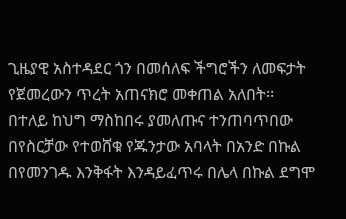ጊዜያዊ አስተዳደር ጎን በመሰለፍ ችግሮችን ለመፍታት የጀመረውን ጥረት አጠናክሮ መቀጠል አለበት፡፡
በተለይ ከህግ ማስከበሩ ያመለጡና ተንጠባጥበው በየስርቻው የተወሸቁ የጁንታው አባላት በአንድ በኩል በየመንገዱ እንቅፋት እንዳይፈጥሩ በሌላ በኩል ደግሞ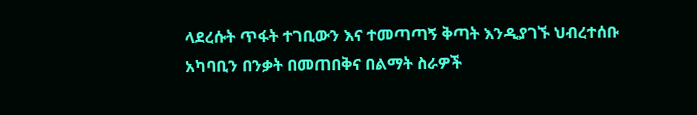ላደረሱት ጥፋት ተገቢውን እና ተመጣጣኝ ቅጣት እንዲያገኙ ህብረተሰቡ አካባቢን በንቃት በመጠበቅና በልማት ስራዎች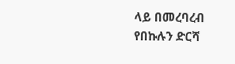ላይ በመረባረብ የበኩሉን ድርሻ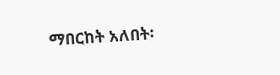ማበርከት አለበት፡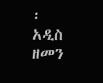፡
አዲስ ዘመን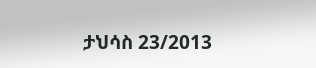ታህሳስ 23/2013